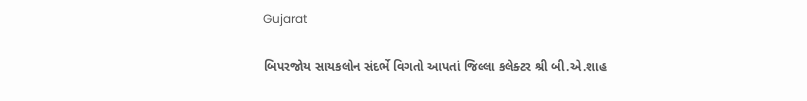Gujarat

બિપરજોય સાયકલોન સંદર્ભે વિગતો આપતાં જિલ્લા કલેક્ટર શ્રી બી.એ.શાહ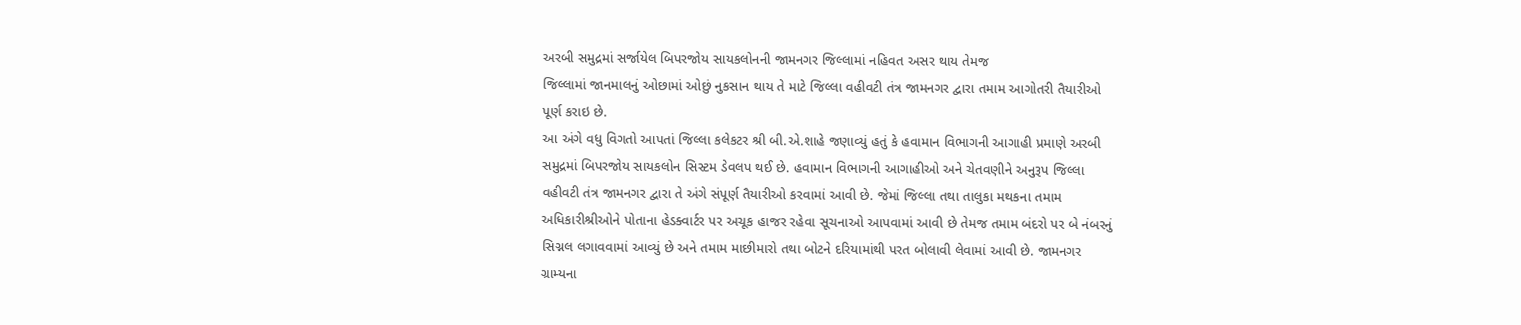અરબી સમુદ્રમાં સર્જાયેલ બિપરજોય સાયકલોનની જામનગર જિલ્લામાં નહિવત અસર થાય તેમજ
જિલ્લામાં જાનમાલનું ઓછામાં ઓછું નુકસાન થાય તે માટે જિલ્લા વહીવટી તંત્ર જામનગર દ્વારા તમામ આગોતરી તૈયારીઓ
પૂર્ણ કરાઇ છે.
આ અંગે વધુ વિગતો આપતાં જિલ્લા કલેકટર શ્રી બી.એ.શાહે જણાવ્યું હતું કે હવામાન વિભાગની આગાહી પ્રમાણે અરબી
સમુદ્રમાં બિપરજોય સાયકલોન સિસ્ટમ ડેવલપ થઈ છે. હવામાન વિભાગની આગાહીઓ અને ચેતવણીને અનુરૂપ જિલ્લા
વહીવટી તંત્ર જામનગર દ્વારા તે અંગે સંપૂર્ણ તૈયારીઓ કરવામાં આવી છે. જેમાં જિલ્લા તથા તાલુકા મથકના તમામ
અધિકારીશ્રીઓને પોતાના હેડક્વાર્ટર પર અચૂક હાજર રહેવા સૂચનાઓ આપવામાં આવી છે તેમજ તમામ બંદરો પર બે નંબરનું
સિગ્નલ લગાવવામાં આવ્યું છે અને તમામ માછીમારો તથા બોટને દરિયામાંથી પરત બોલાવી લેવામાં આવી છે. જામનગર
ગ્રામ્યના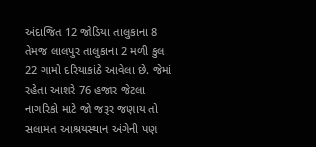અંદાજિત 12 જોડિયા તાલુકાના 8 તેમજ લાલપુર તાલુકાના 2 મળી કુલ 22 ગામો દરિયાકાંઠે આવેલા છે. જેમાં
રહેતા આશરે 76 હજાર જેટલા નાગરિકો માટે જો જરૂર જણાય તો સલામત આશ્રયસ્થાન અંગેની પણ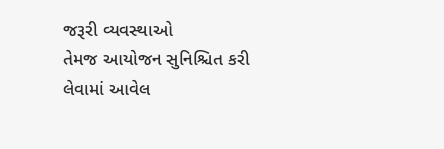જરૂરી વ્યવસ્થાઓ
તેમજ આયોજન સુનિશ્ચિત કરી લેવામાં આવેલ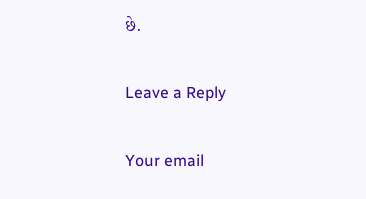છે.

Leave a Reply

Your email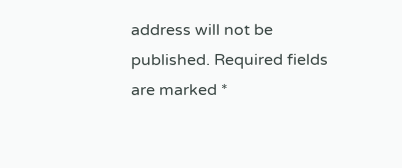address will not be published. Required fields are marked *